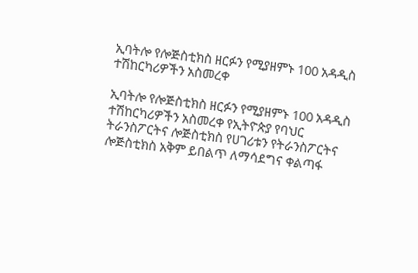ኢባትሎ የሎጅስቲክስ ዘርፉን የሚያዘምኑ 100 አዳዲስ ተሽከርካሪዎችን አስመረቀ

ኢባትሎ የሎጅስቲክስ ዘርፉን የሚያዘምኑ 100 አዳዲስ ተሽከርካሪዎችን አስመረቀ የኢትዮጵያ የባህር ትራንስፖርትና ሎጅስቲክስ የሀገሪቱን የትራንስፖርትና ሎጅስቲክስ አቅም ይበልጥ ለማሳደግና ቀልጣፋ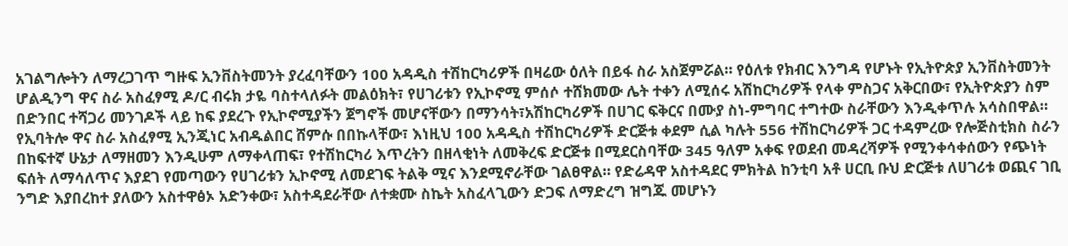አገልግሎትን ለማረጋገጥ ግዙፍ ኢንቨስትመንት ያረፈባቸውን 100 አዳዲስ ተሽከርካሪዎች በዛሬው ዕለት በይፋ ስራ አስጀምሯል። የዕለቱ የክብር እንግዳ የሆኑት የኢትዮጵያ ኢንቨስትመንት ሆልዲንግ ዋና ስራ አስፈፃሚ ዶ/ር ብሩክ ታዬ ባስተላለፉት መልዕክት፣ የሀገሪቱን የኢኮኖሚ ምሰሶ ተሸክመው ሌት ተቀን ለሚሰሩ አሽከርካሪዎች የላቀ ምስጋና አቅርበው፣ የኢትዮጵያን ስም በድንበር ተሻጋሪ መንገዶች ላይ ከፍ ያደረጉ የኢኮኖሚያችን ጀግኖች መሆናቸውን በማንሳት፣አሽከርካሪዎች በሀገር ፍቅርና በሙያ ስነ-ምግባር ተግተው ስራቸውን እንዲቀጥሉ አሳስበዋል። የኢባትሎ ዋና ስራ አስፈፃሚ ኢንጂነር አብዱልበር ሸምሱ በበኩላቸው፣ እነዚህ 100 አዳዲስ ተሽከርካሪዎች ድርጅቱ ቀደም ሲል ካሉት 556 ተሽከርካሪዎች ጋር ተዳምረው የሎጅስቲክስ ስራን በከፍተኛ ሁኔታ ለማዘመን እንዲሁም ለማቀላጠፍ፣ የተሽከርካሪ እጥረትን በዘላቂነት ለመቅረፍ ድርጅቱ በሚደርስባቸው 345 ዓለም አቀፍ የወደብ መዳረሻዎች የሚንቀሳቀሰውን የጭነት ፍሰት ለማሳለጥና እያደገ የመጣውን የሀገሪቱን ኢኮኖሚ ለመደገፍ ትልቅ ሚና እንደሚኖራቸው ገልፀዋል። የድሬዳዋ አስተዳደር ምክትል ከንቲባ አቶ ሀርቢ ቡህ ድርጅቱ ለሀገሪቱ ወጪና ገቢ ንግድ እያበረከተ ያለውን አስተዋፅኦ አድንቀው፣ አስተዳደራቸው ለተቋሙ ስኬት አስፈላጊውን ድጋፍ ለማድረግ ዝግጁ መሆኑን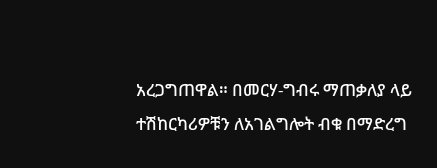አረጋግጠዋል። በመርሃ-ግብሩ ማጠቃለያ ላይ ተሽከርካሪዎቹን ለአገልግሎት ብቁ በማድረግ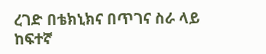ረገድ በቴክኒክና በጥገና ስራ ላይ ከፍተኛ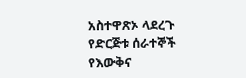አስተዋጽኦ ላደረጉ የድርጅቱ ሰራተኞች የእውቅና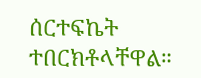ሰርተፍኬት ተበርክቶላቸዋል።